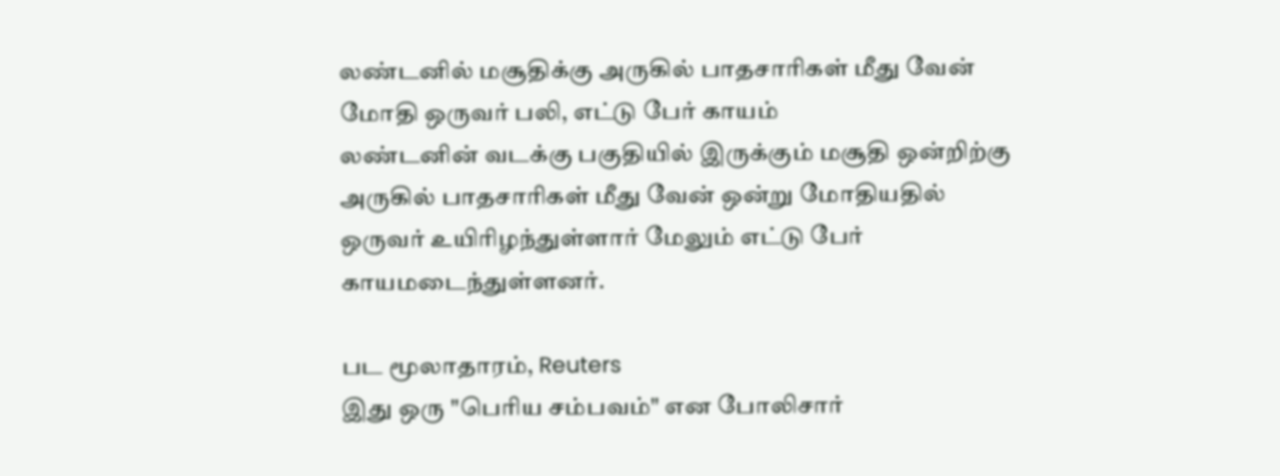லண்டனில் மசூதிக்கு அருகில் பாதசாரிகள் மீது வேன் மோதி ஒருவர் பலி, எட்டு பேர் காயம்
லண்டனின் வடக்கு பகுதியில் இருக்கும் மசூதி ஒன்றிற்கு அருகில் பாதசாரிகள் மீது வேன் ஒன்று மோதியதில் ஒருவர் உயிரிழந்துள்ளார் மேலும் எட்டு பேர் காயமடைந்துள்ளனர்.

பட மூலாதாரம், Reuters
இது ஒரு "பெரிய சம்பவம்" என போலிசார்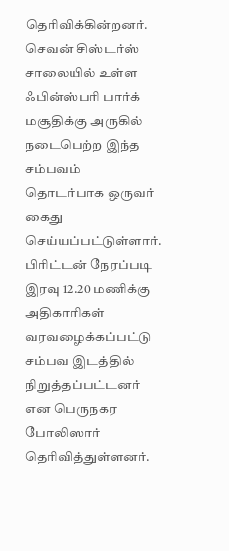தெரிவிக்கின்றனர். செவன் சிஸ்டர்ஸ் சாலையில் உள்ள ஃபின்ஸ்பரி பார்க் மசூதிக்கு அருகில் நடைபெற்ற இந்த சம்பவம் தொடர்பாக ஒருவர் கைது செய்யப்பட்டுள்ளார்.
பிரிட்டன் நேரப்படி இரவு 12.20 மணிக்கு அதிகாரிகள் வரவழைக்கப்பட்டு சம்பவ இடத்தில் நிறுத்தப்பட்டனர் என பெருநகர போலிஸார் தெரிவித்துள்ளனர்.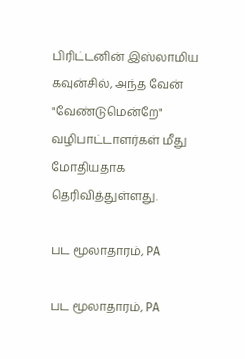பிரிட்டனின் இஸ்லாமிய கவுன்சில், அந்த வேன் "வேண்டுமென்றே" வழிபாட்டாளர்கள் மீது மோதியதாக தெரிவித்துள்ளது.

பட மூலாதாரம், PA

பட மூலாதாரம், PA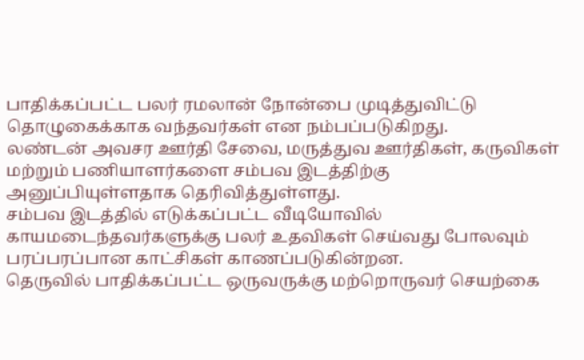பாதிக்கப்பட்ட பலர் ரமலான் நோன்பை முடித்துவிட்டு தொழுகைக்காக வந்தவர்கள் என நம்பப்படுகிறது.
லண்டன் அவசர ஊர்தி சேவை, மருத்துவ ஊர்திகள், கருவிகள் மற்றும் பணியாளர்களை சம்பவ இடத்திற்கு அனுப்பியுள்ளதாக தெரிவித்துள்ளது.
சம்பவ இடத்தில் எடுக்கப்பட்ட வீடியோவில் காயமடைந்தவர்களுக்கு பலர் உதவிகள் செய்வது போலவும் பரப்பரப்பான காட்சிகள் காணப்படுகின்றன.
தெருவில் பாதிக்கப்பட்ட ஒருவருக்கு மற்றொருவர் செயற்கை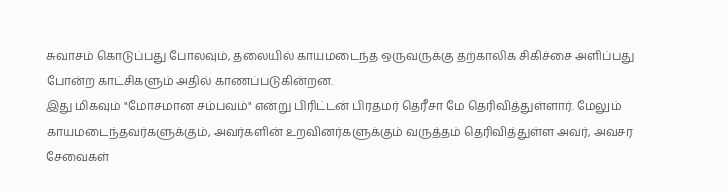சுவாசம் கொடுப்பது போலவும், தலையில் காயமடைந்த ஒருவருக்கு தற்காலிக சிகிச்சை அளிப்பது போன்ற காட்சிகளும் அதில் காணப்படுகின்றன.
இது மிகவும் "மோசமான சம்பவம்" என்று பிரிட்டன் பிரதமர் தெரீசா மே தெரிவித்துள்ளார். மேலும் காயமடைந்தவர்களுக்கும், அவர்களின் உறவினர்களுக்கும் வருத்தம் தெரிவித்துள்ள அவர், அவசர சேவைகள்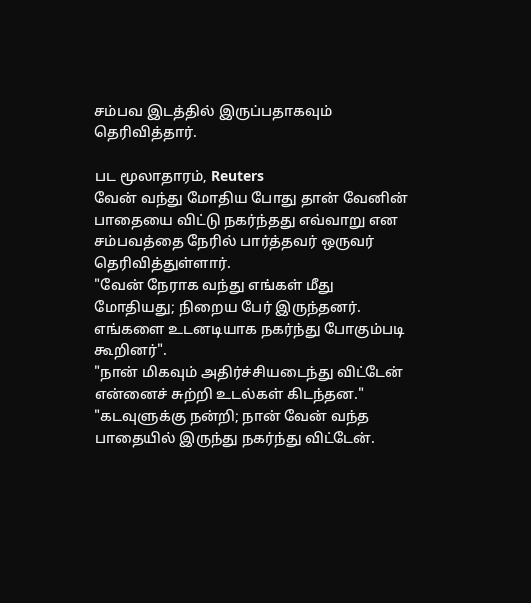சம்பவ இடத்தில் இருப்பதாகவும் தெரிவித்தார்.

பட மூலாதாரம், Reuters
வேன் வந்து மோதிய போது தான் வேனின் பாதையை விட்டு நகர்ந்தது எவ்வாறு என சம்பவத்தை நேரில் பார்த்தவர் ஒருவர் தெரிவித்துள்ளார்.
"வேன் நேராக வந்து எங்கள் மீது மோதியது; நிறைய பேர் இருந்தனர். எங்களை உடனடியாக நகர்ந்து போகும்படி கூறினர்".
"நான் மிகவும் அதிர்ச்சியடைந்து விட்டேன் என்னைச் சுற்றி உடல்கள் கிடந்தன."
"கடவுளுக்கு நன்றி; நான் வேன் வந்த பாதையில் இருந்து நகர்ந்து விட்டேன்.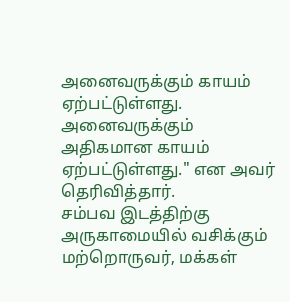அனைவருக்கும் காயம் ஏற்பட்டுள்ளது. அனைவருக்கும் அதிகமான காயம் ஏற்பட்டுள்ளது." என அவர் தெரிவித்தார்.
சம்பவ இடத்திற்கு அருகாமையில் வசிக்கும் மற்றொருவர், மக்கள்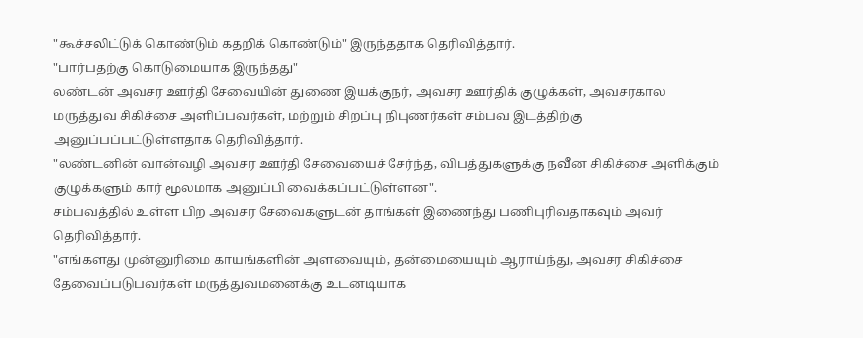"கூச்சலிட்டுக் கொண்டும் கதறிக் கொண்டும்" இருந்ததாக தெரிவித்தார்.
"பார்பதற்கு கொடுமையாக இருந்தது"
லண்டன் அவசர ஊர்தி சேவையின் துணை இயக்குநர், அவசர ஊர்திக் குழுக்கள், அவசரகால மருத்துவ சிகிச்சை அளிப்பவர்கள், மற்றும் சிறப்பு நிபுணர்கள் சம்பவ இடத்திற்கு அனுப்பப்பட்டுள்ளதாக தெரிவித்தார்.
"லண்டனின் வான்வழி அவசர ஊர்தி சேவையைச் சேர்ந்த, விபத்துகளுக்கு நவீன சிகிச்சை அளிக்கும் குழுக்களும் கார் மூலமாக அனுப்பி வைக்கப்பட்டுள்ளன".
சம்பவத்தில் உள்ள பிற அவசர சேவைகளுடன் தாங்கள் இணைந்து பணிபுரிவதாகவும் அவர் தெரிவித்தார்.
"எங்களது முன்னுரிமை காயங்களின் அளவையும், தன்மையையும் ஆராய்ந்து, அவசர சிகிச்சை தேவைப்படுபவர்கள் மருத்துவமனைக்கு உடனடியாக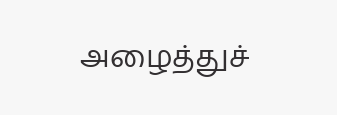அழைத்துச்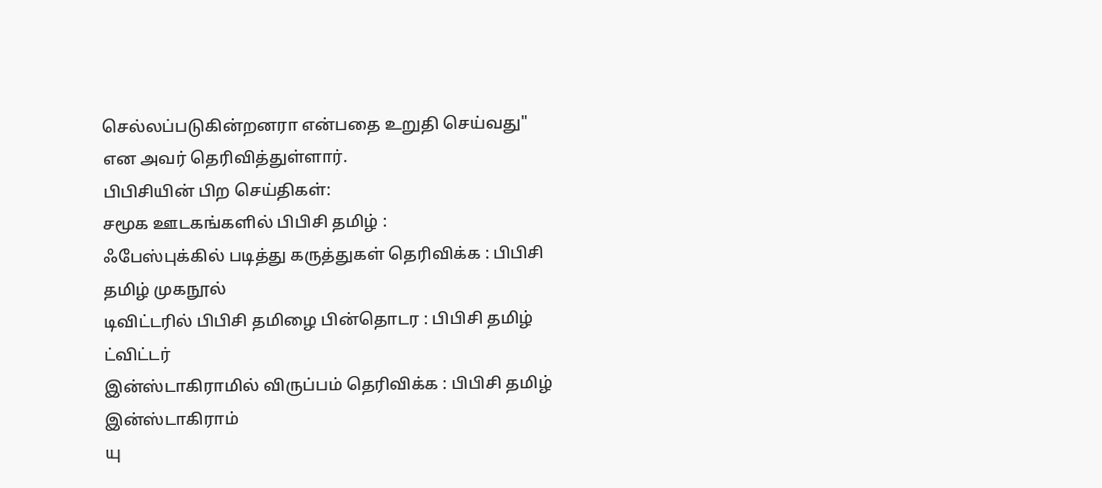செல்லப்படுகின்றனரா என்பதை உறுதி செய்வது" என அவர் தெரிவித்துள்ளார்.
பிபிசியின் பிற செய்திகள்:
சமூக ஊடகங்களில் பிபிசி தமிழ் :
ஃபேஸ்புக்கில் படித்து கருத்துகள் தெரிவிக்க : பிபிசி தமிழ் முகநூல்
டிவிட்டரில் பிபிசி தமிழை பின்தொடர : பிபிசி தமிழ் ட்விட்டர்
இன்ஸ்டாகிராமில் விருப்பம் தெரிவிக்க : பிபிசி தமிழ் இன்ஸ்டாகிராம்
யு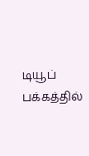டியூப் பக்கத்தில்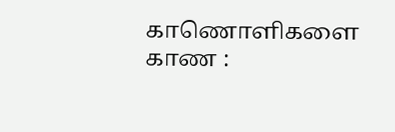காணொளிகளை காண :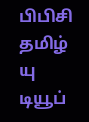பிபிசி தமிழ் யு டியூப்